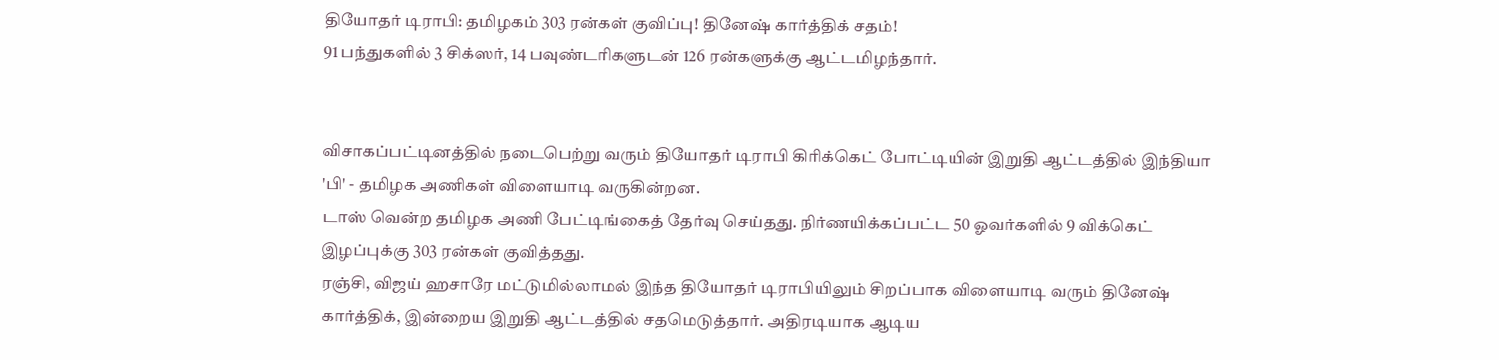தியோதர் டிராபி: தமிழகம் 303 ரன்கள் குவிப்பு! தினேஷ் கார்த்திக் சதம்!
91 பந்துகளில் 3 சிக்ஸர், 14 பவுண்டரிகளுடன் 126 ரன்களுக்கு ஆட்டமிழந்தார்.


விசாகப்பட்டினத்தில் நடைபெற்று வரும் தியோதர் டிராபி கிரிக்கெட் போட்டியின் இறுதி ஆட்டத்தில் இந்தியா 'பி' - தமிழக அணிகள் விளையாடி வருகின்றன.
டாஸ் வென்ற தமிழக அணி பேட்டிங்கைத் தேர்வு செய்தது. நிர்ணயிக்கப்பட்ட 50 ஓவர்களில் 9 விக்கெட் இழப்புக்கு 303 ரன்கள் குவித்தது.
ரஞ்சி, விஜய் ஹசாரே மட்டுமில்லாமல் இந்த தியோதர் டிராபியிலும் சிறப்பாக விளையாடி வரும் தினேஷ் கார்த்திக், இன்றைய இறுதி ஆட்டத்தில் சதமெடுத்தார். அதிரடியாக ஆடிய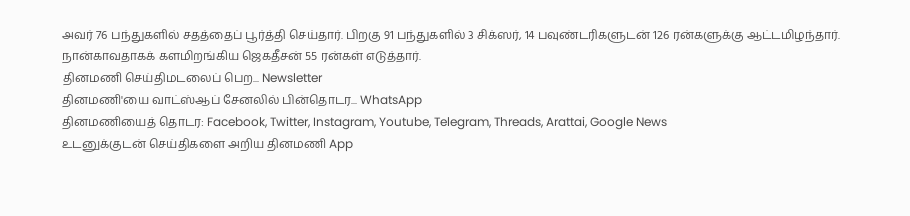அவர் 76 பந்துகளில் சதத்தைப் பூர்த்தி செய்தார். பிறகு 91 பந்துகளில் 3 சிக்ஸர், 14 பவுண்டரிகளுடன் 126 ரன்களுக்கு ஆட்டமிழந்தார். நான்காவதாகக் களமிறங்கிய ஜெகதீசன் 55 ரன்கள் எடுத்தார்.
தினமணி செய்திமடலைப் பெற... Newsletter
தினமணி'யை வாட்ஸ்ஆப் சேனலில் பின்தொடர... WhatsApp
தினமணியைத் தொடர: Facebook, Twitter, Instagram, Youtube, Telegram, Threads, Arattai, Google News
உடனுக்குடன் செய்திகளை அறிய தினமணி App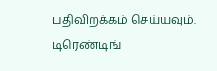பதிவிறக்கம் செய்யவும்.
டிரெண்டிங்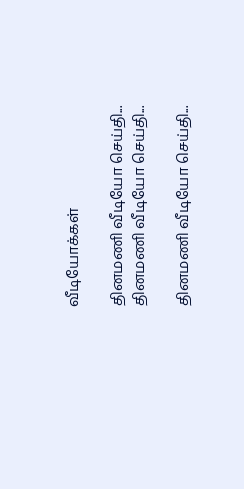வீடியோக்கள்

தினமணி வீடியோ செய்தி...
தினமணி வீடியோ செய்தி...

தினமணி வீடியோ செய்தி...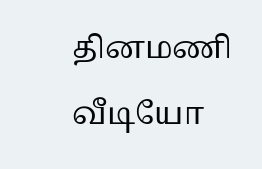தினமணி வீடியோ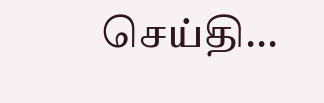செய்தி...